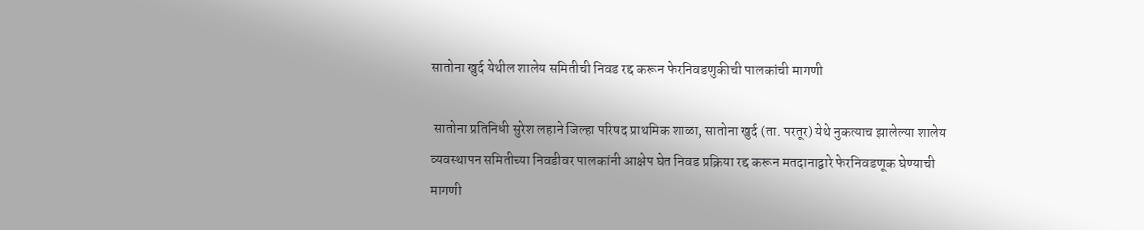सातोना खुर्द येथील शालेय समितीची निवड रद्द करून फेरनिवडणुकीची पालकांची मागणी

 सातोना प्रतिनिधी सुरेश लहाने जिल्हा परिषद प्राथमिक शाळा, सातोना खुर्द (ता. परतूर) येथे नुकत्याच झालेल्या शालेय व्यवस्थापन समितीच्या निवडीवर पालकांनी आक्षेप घेत निवड प्रक्रिया रद्द करून मतदानाद्वारे फेरनिवडणूक घेण्याची मागणी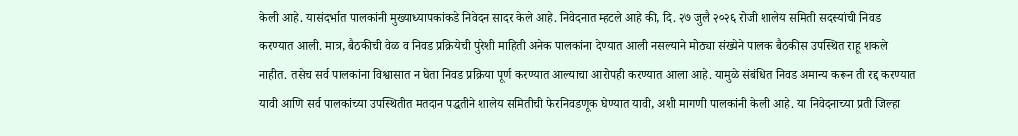केली आहे. यासंदर्भात पालकांनी मुख्याध्यापकांकडे निवेदन सादर केले आहे. निवेदनात म्हटले आहे की, दि. २७ जुलै २०२६ रोजी शालेय समिती सदस्यांची निवड करण्यात आली. मात्र, बैठकीची वेळ व निवड प्रक्रियेची पुरेशी माहिती अनेक पालकांना देण्यात आली नसल्याने मोठ्या संख्येने पालक बैठकीस उपस्थित राहू शकले नाहीत. तसेच सर्व पालकांना विश्वासात न घेता निवड प्रक्रिया पूर्ण करण्यात आल्याचा आरोपही करण्यात आला आहे. यामुळे संबंधित निवड अमान्य करून ती रद्द करण्यात यावी आणि सर्व पालकांच्या उपस्थितीत मतदान पद्धतीने शालेय समितीची फेरनिवडणूक घेण्यात यावी, अशी मागणी पालकांनी केली आहे. या निवेदनाच्या प्रती जिल्हा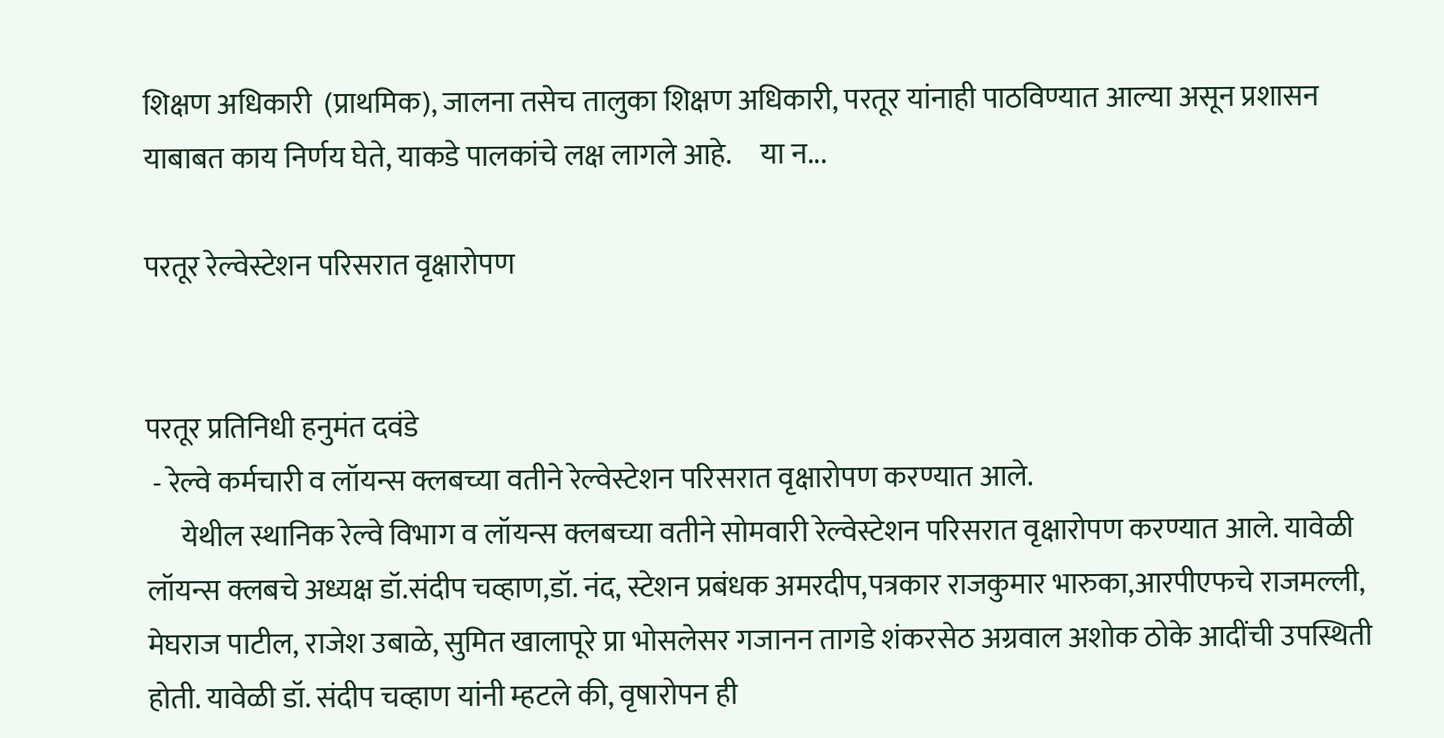शिक्षण अधिकारी  (प्राथमिक), जालना तसेच तालुका शिक्षण अधिकारी, परतूर यांनाही पाठविण्यात आल्या असून प्रशासन याबाबत काय निर्णय घेते, याकडे पालकांचे लक्ष लागले आहे.     या न...

परतूर रेल्वेस्टेशन परिसरात वृक्षारोपण


परतूर प्रतिनिधी हनुमंत दवंडे
 - रेल्वे कर्मचारी व लॉयन्स क्लबच्या वतीने रेल्वेस्टेशन परिसरात वृक्षारोपण करण्यात आले.
      येथील स्थानिक रेल्वे विभाग व लॉयन्स क्लबच्या वतीने सोमवारी रेल्वेस्टेशन परिसरात वृक्षारोपण करण्यात आले. यावेळी लॉयन्स क्लबचे अध्यक्ष डॉ.संदीप चव्हाण,डॉ. नंद, स्टेशन प्रबंधक अमरदीप,पत्रकार राजकुमार भारुका,आरपीएफचे राजमल्ली, मेघराज पाटील, राजेश उबाळे, सुमित खालापूरे प्रा भोसलेसर गजानन तागडे शंकरसेठ अग्रवाल अशोक ठोके आदींची उपस्थिती होती. यावेळी डॉ. संदीप चव्हाण यांनी म्हटले की, वृषारोपन ही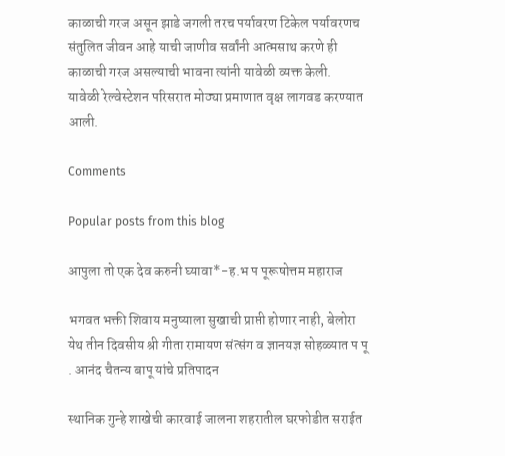काळाची गरज असून झाडे जगली तरच पर्यावरण टिकेल पर्यावरणच संतुलित जीवन आहे याची जाणीव सर्वांनी आत्मसाथ करणे ही काळाची गरज असल्याची भावना त्यांनी यावेळी व्यक्त केली.
यावेळी रेल्वेस्टेशन परिसरात मोठ्या प्रमाणात वृक्ष लागवड करण्यात आली.

Comments

Popular posts from this blog

आपुला तो एक देव करुनी घ्यावा*-ह.भ प पूरूषोत्तम महाराज

भगवत भक्ती शिवाय मनुष्याला सुखाची प्राप्ती होणार नाही, बेलोरा येथ तीन दिवसीय श्री गीता रामायण संत्संग व ज्ञानयज्ञ सोहळ्यात प पू . आनंद चैतन्य बापू यांचे प्रतिपादन

स्थानिक गुन्हे शाखेची कारवाई जालना शहरातील घरफोडीत सराईत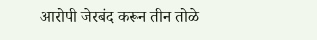आरोपी जेरबंद करून तीन तोळे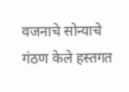वजनाचे सोन्याचे गंठण केले हस्तगत